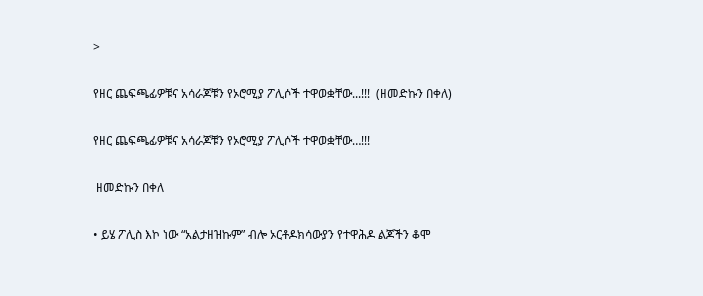>

የዘር ጨፍጫፊዎቹና አሳራጆቹን የኦሮሚያ ፖሊሶች ተዋወቋቸው...!!!  (ዘመድኩን በቀለ)

የዘር ጨፍጫፊዎቹና አሳራጆቹን የኦሮሚያ ፖሊሶች ተዋወቋቸው…!!!

 ዘመድኩን በቀለ

• ይሄ ፖሊስ እኮ ነው “አልታዘዝኩም” ብሎ ኦርቶዶክሳውያን የተዋሕዶ ልጆችን ቆሞ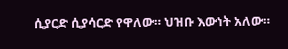ሲያርድ ሲያሳርድ የዋለው። ህዝቡ እውነት አለው።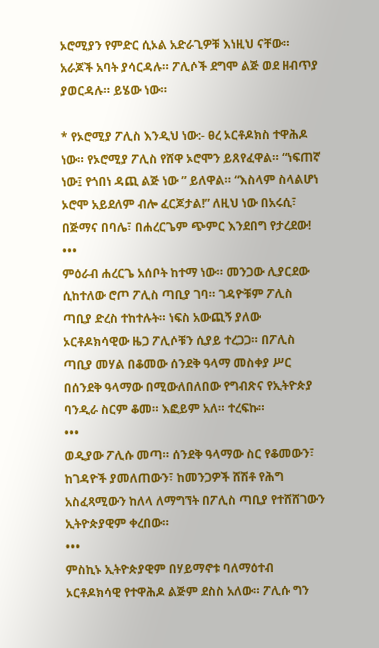ኦሮሚያን የምድር ሲኦል አድራጊዎቹ እነዚህ ናቸው። አራጆች አባት ያሳርዳሉ። ፖሊሶች ደግሞ ልጅ ወደ ዘብጥያ ያወርዳሉ። ይሄው ነው።

* የኦሮሚያ ፖሊስ እንዲህ ነው:- ፀረ ኦርቶዶክስ ተዋሕዶ ነው። የኦሮሚያ ፖሊስ የሸዋ ኦሮሞን ይጸየፈዋል። “ነፍጠኛ ነው፤ የጎበነ ዳጪ ልጅ ነው ” ይለዋል። “እስላም ስላልሆነ ኦሮሞ አይደለም ብሎ ፈርጆታል!” ለዚህ ነው በአሩሲ፣ በጅማና በባሌ፣ በሐረርጌም ጭምር እንደበግ የታረደው!
•••
ምዕራብ ሐረርጌ አሰቦት ከተማ ነው። መንጋው ሊያርደው ሲከተለው ሮጦ ፖሊስ ጣቢያ ገባ። ገዳዮቹም ፖሊስ ጣቢያ ድረስ ተከተሉት። ነፍስ አውጪኝ ያለው ኦርቶዶክሳዊው ዜጋ ፖሊሶቹን ሲያይ ተረጋጋ። በፖሊስ ጣቢያ መሃል በቆመው ሰንደቅ ዓላማ መስቀያ ሥር በሰንደቅ ዓላማው በሚውለበለበው የግብጽና የኢትዮጵያ ባንዲራ ስርም ቆመ። እፎይም አለ። ተረፍኩ።
•••
ወዲያው ፖሊሱ መጣ። ሰንደቅ ዓላማው ስር የቆመውን፣ ከገዳዮች ያመለጠውን፣ ከመንጋዎች ሸሽቶ የሕግ አስፈጻሚውን ከለላ ለማግኘት በፖሊስ ጣቢያ የተሸሸገውን ኢትዮጵያዊም ቀረበው።
•••
ምስኪኑ ኢትዮጵያዊም በሃይማኖቱ ባለማዕተብ ኦርቶዶክሳዊ የተዋሕዶ ልጅም ደስስ አለው። ፖሊሱ ግን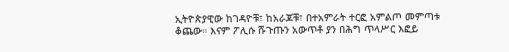ኢትዮጵያዊው ከገዳዮቹ፣ ከአራጆቹ፣ በተአምራት ተርፎ አምልጦ መምጣቱ ቆጨው። እናም ፖሊሱ ሹጉጡን አውጥቶ ያን በሕግ ጥላሥር እፎይ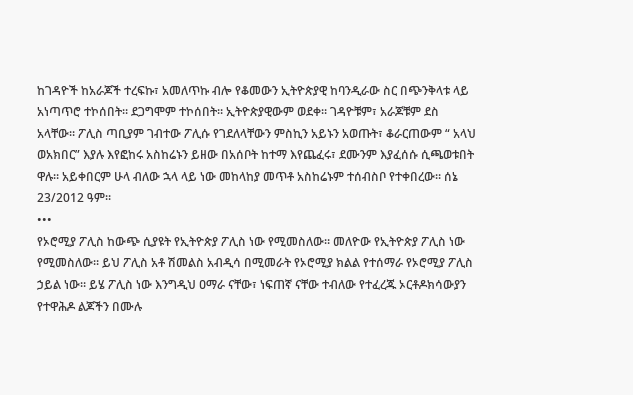ከገዳዮች ከአራጆች ተረፍኩ፣ አመለጥኩ ብሎ የቆመውን ኢትዮጵያዊ ከባንዲራው ስር በጭንቅላቱ ላይ አነጣጥሮ ተኮሰበት። ደጋግሞም ተኮሰበት። ኢትዮጵያዊውም ወደቀ። ገዳዮቹም፣ አራጆቹም ደስ አላቸው። ፖሊስ ጣቢያም ገብተው ፖሊሱ የገደለላቸውን ምስኪን አይኑን አወጡት፣ ቆራርጠውም “ አላህ ወአክበር” እያሉ እየፎከሩ አስከሬኑን ይዘው በአሰቦት ከተማ እየጨፈሩ፣ ደሙንም እያፈሰሱ ሲጫወቱበት ዋሉ። አይቀበርም ሁላ ብለው ኋላ ላይ ነው መከላከያ መጥቶ አስከሬኑም ተሰብስቦ የተቀበረው። ሰኔ 23/2012 ዓም።
•••
የኦሮሚያ ፖሊስ ከውጭ ሲያዩት የኢትዮጵያ ፖሊስ ነው የሚመስለው። መለዮው የኢትዮጵያ ፖሊስ ነው የሚመስለው። ይህ ፖሊስ አቶ ሽመልስ አብዲሳ በሚመራት የኦሮሚያ ክልል የተሰማራ የኦሮሚያ ፖሊስ ኃይል ነው። ይሄ ፖሊስ ነው እንግዲህ ዐማራ ናቸው፣ ነፍጠኛ ናቸው ተብለው የተፈረጁ ኦርቶዶክሳውያን የተዋሕዶ ልጆችን በሙሉ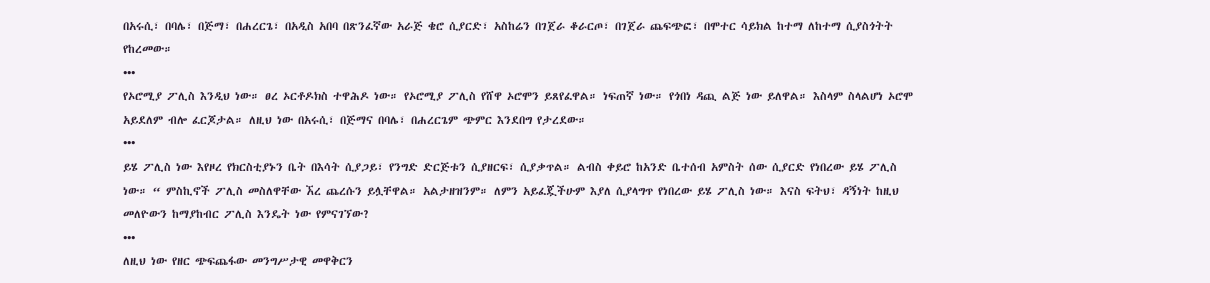በአሩሲ፣ በባሌ፣ በጅማ፣ በሐረርጌ፣ በአዲስ አበባ በጽንፈኛው አራጅ ቄሮ ሲያርድ፣ አስከሬን በገጀራ ቆራርጦ፣ በገጀራ ጨፍጭፎ፣ በሞተር ሳይክል ከተማ ለከተማ ሲያስጎትት የከረመው።
•••
የኦሮሚያ ፖሊስ እንዲህ ነው። ፀረ ኦርቶዶክስ ተዋሕዶ ነው። የኦሮሚያ ፖሊስ የሸዋ ኦሮሞን ይጸየፈዋል። ነፍጠኛ ነው። የጎበነ ዳጪ ልጅ ነው ይለዋል። እስላም ስላልሆነ ኦሮሞ አይደለም ብሎ ፈርጆታል። ለዚህ ነው በአሩሲ፣ በጅማና በባሌ፣ በሐረርጌም ጭምር እንደበግ የታረደው።
•••
ይሄ ፖሊስ ነው እየዞረ የክርስቲያኑን ቤት በእሳት ሲያጋይ፣ የንግድ ድርጅቱን ሲያዘርፍ፣ ሲያቃጥል። ልብስ ቀይሮ ከአንድ ቤተሰብ አምስት ሰው ሲያርድ የነበረው ይሄ ፖሊስ ነው። “ ምስኪኖች ፖሊስ መስለዋቸው ኧረ ጨረሱን ይሏቸዋል። አልታዘዝንም። ለምን አይፈጇችሁም እያለ ሲያላግጥ የነበረው ይሄ ፖሊስ ነው። እናስ ፍትህ፣ ዳኝነት ከዚህ መለዮውን ከማያከብር ፖሊስ እንዴት ነው የምናገኘው?
•••
ለዚህ ነው የዘር ጭፍጨፋው መንግሥታዊ መዋቅርን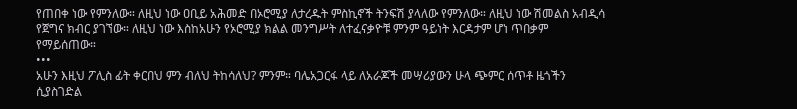የጠበቀ ነው የምንለው። ለዚህ ነው ዐቢይ አሕመድ በኦሮሚያ ለታረዱት ምስኪኖች ትንፍሽ ያላለው የምንለው። ለዚህ ነው ሽመልስ አብዲሳ የጀግና ክብር ያገኘው። ለዚህ ነው እስከአሁን የኦሮሚያ ክልል መንግሥት ለተፈናቃዮቹ ምንም ዓይነት እርዳታም ሆነ ጥበቃም የማይሰጠው።
•••
አሁን እዚህ ፖሊስ ፊት ቀርበህ ምን ብለህ ትከሳለህ? ምንም። ባሌአጋርፋ ላይ ለአራጆች መሣሪያውን ሁላ ጭምር ሰጥቶ ዜጎችን ሲያስገድል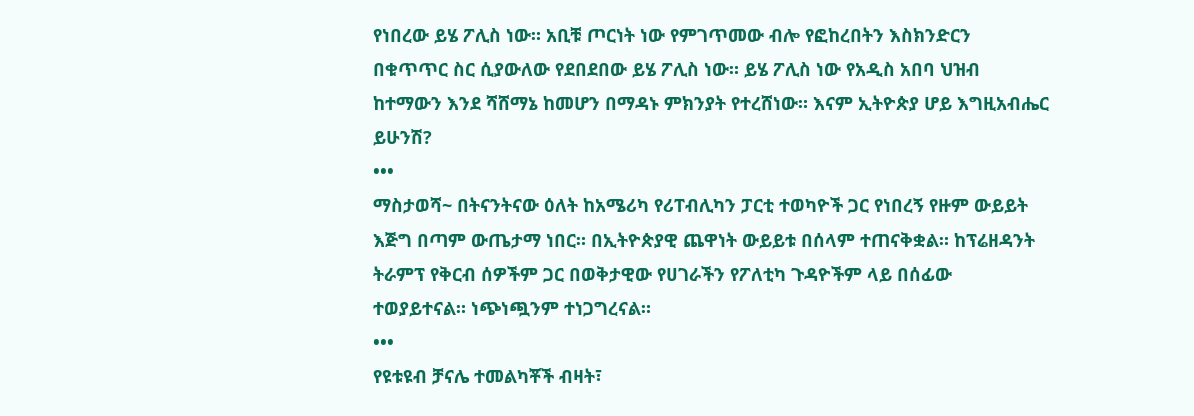የነበረው ይሄ ፖሊስ ነው። አቢቹ ጦርነት ነው የምገጥመው ብሎ የፎከረበትን እስክንድርን በቁጥጥር ስር ሲያውለው የደበደበው ይሄ ፖሊስ ነው። ይሄ ፖሊስ ነው የአዲስ አበባ ህዝብ ከተማውን እንደ ሻሸማኔ ከመሆን በማዳኑ ምክንያት የተረሸነው። እናም ኢትዮጵያ ሆይ እግዚአብሔር ይሁንሽ?
•••
ማስታወሻ~ በትናንትናው ዕለት ከአሜሪካ የሪፐብሊካን ፓርቲ ተወካዮች ጋር የነበረኝ የዙም ውይይት እጅግ በጣም ውጤታማ ነበር። በኢትዮጵያዊ ጨዋነት ውይይቱ በሰላም ተጠናቅቋል። ከፕሬዘዳንት ትራምፕ የቅርብ ሰዎችም ጋር በወቅታዊው የሀገራችን የፖለቲካ ጉዳዮችም ላይ በሰፊው ተወያይተናል። ነጭነጯንም ተነጋግረናል።
•••
የዩቱዩብ ቻናሌ ተመልካቾች ብዛት፣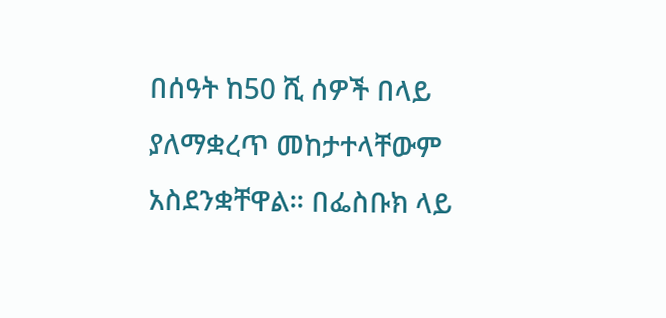በሰዓት ከ50 ሺ ሰዎች በላይ ያለማቋረጥ መከታተላቸውም አስደንቋቸዋል። በፌስቡክ ላይ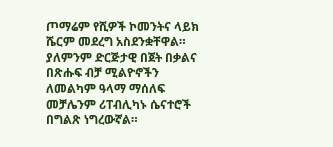ጦማሬም የሺዎች ኮመንትና ላይክ ሼርም መደረግ አስደንቋቸዋል። ያለምንም ድርጅታዊ በጀት በቃልና በጽሑፍ ብቻ ሚልዮኖችን ለመልካም ዓላማ ማሰለፍ መቻሌንም ሪፐብሊካኑ ሴናተሮች በግልጽ ነግረውኛል።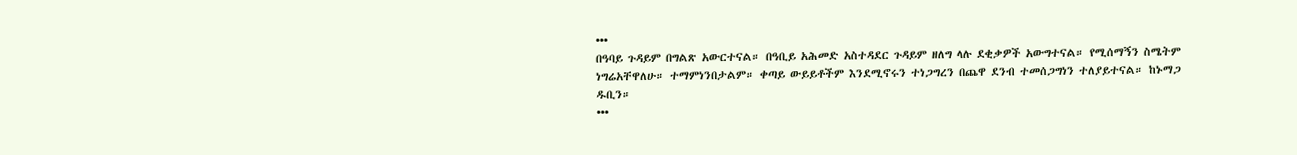•••
በዓባይ ጉዳይም በግልጽ አውርተናል። በዓቢይ አሕመድ አስተዳደር ጉዳይም ዘለግ ላሉ ደቂቃዎች አውግተናል። የሚሰማኝን ስሜትም ነግሬአቸዋለሁ። ተማምነንበታልም። ቀጣይ ውይይቶችም እንደሚኖሩን ተነጋግረን በጨዋ ደንብ ተመሰጋግነን ተለያይተናል። ከኑማጋ ዱቢን።
•••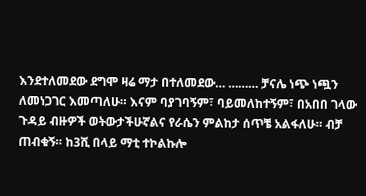እንደተለመደው ደግሞ ዛሬ ማታ በተለመደው… ……… ቻናሌ ነጭ ነጯን ለመነጋገር እመጣለሁ። እናም ባያገባኝም፣ ባይመለከተኝም፣ በአበበ ገላው ጉዳይ ብዙዎች ወትውታችሁኛልና የራሴን ምልከታ ሰጥቼ አልፋለሁ። ብቻ ጠብቁኝ። ከ3ሺ በላይ ማቲ ተኮልኩሎ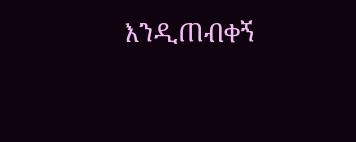እንዲጠብቀኝ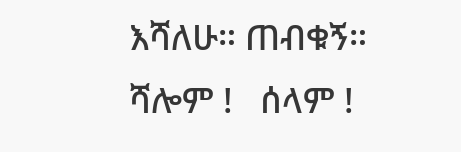እሻለሁ። ጠብቁኝ።
ሻሎም !   ሰላም !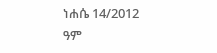ነሐሴ 14/2012 ዓም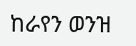ከራየን ወንዝ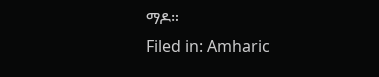ማዶ።
Filed in: Amharic